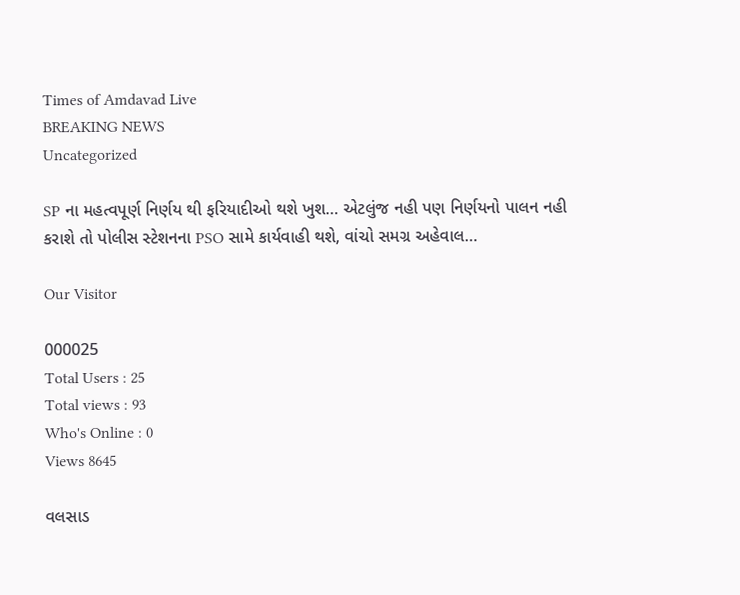Times of Amdavad Live
BREAKING NEWS
Uncategorized

SP ના મહત્વપૂર્ણ નિર્ણય થી ફરિયાદીઓ થશે ખુશ… એટલુંજ નહી પણ નિર્ણયનો પાલન નહી કરાશે તો પોલીસ સ્ટેશનના PSO સામે કાર્યવાહી થશે, વાંચો સમગ્ર અહેવાલ…

Our Visitor

000025
Total Users : 25
Total views : 93
Who's Online : 0
Views 8645

વલસાડ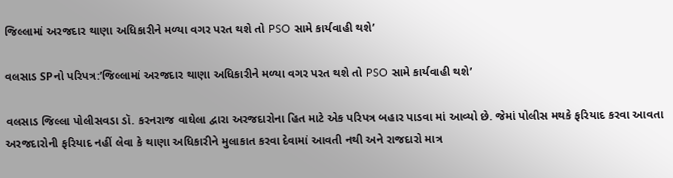જિલ્લામાં અરજદાર થાણા અધિકારીને મળ્યા વગર પરત થશે તો PSO સામે કાર્યવાહી થશે’

વલસાડ SPનો પરિપત્ર:’જિલ્લામાં અરજદાર થાણા અધિકારીને મળ્યા વગર પરત થશે તો PSO સામે કાર્યવાહી થશે’

વલસાડ જિલ્લા પોલીસવડા ડૉ. કરનરાજ વાઘેલા દ્વારા અરજદારોના હિત માટે એક પરિપત્ર બહાર પાડવા માં આવ્યો છે. જેમાં પોલીસ મથકે ફરિયાદ કરવા આવતા અરજદારોની ફરિયાદ નહીં લેવા કે થાણા અધિકારીને મુલાકાત કરવા દેવામાં આવતી નથી અને રાજદારો માત્ર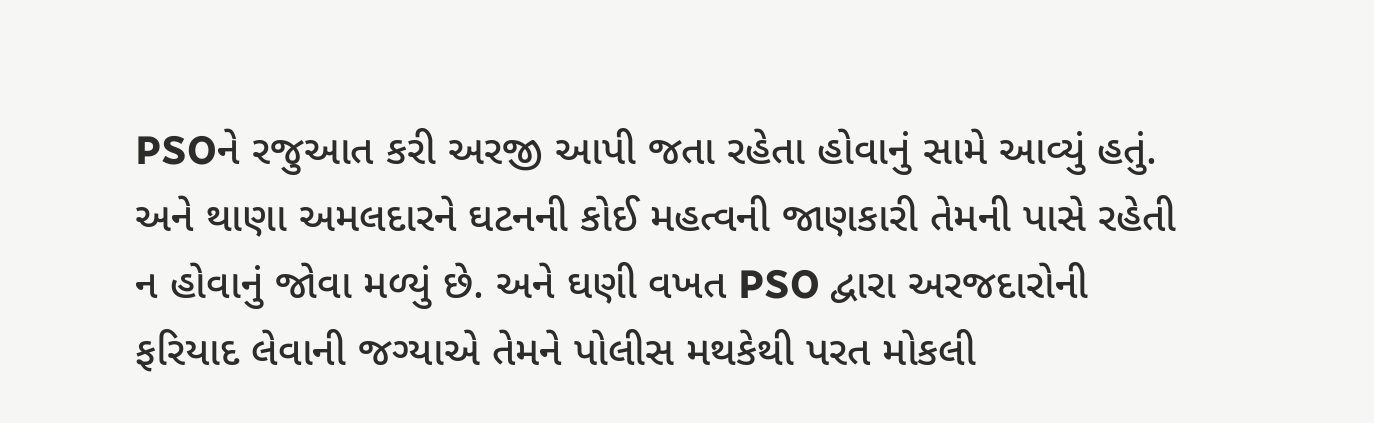PSOને રજુઆત કરી અરજી આપી જતા રહેતા હોવાનું સામે આવ્યું હતું. અને થાણા અમલદારને ઘટનની કોઈ મહત્વની જાણકારી તેમની પાસે રહેતી ન હોવાનું જોવા મળ્યું છે. અને ઘણી વખત PSO દ્વારા અરજદારોની ફરિયાદ લેવાની જગ્યાએ તેમને પોલીસ મથકેથી પરત મોકલી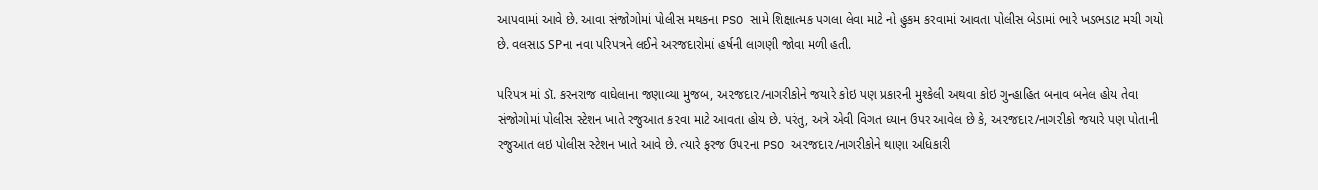આપવામાં આવે છે. આવા સંજોગોમાં પોલીસ મથકના PSO સામે શિક્ષાત્મક પગલા લેવા માટે નો હુકમ કરવામાં આવતા પોલીસ બેડામાં ભારે ખડભડાટ મચી ગયો છે. વલસાડ SPના નવા પરિપત્રને લઈને અરજદારોમાં હર્ષની લાગણી જોવા મળી હતી.

પરિપત્ર માં ડૉ. કરનરાજ વાઘેલાના જણાવ્યા મુજબ, અ૨જદા૨/નાગરીકોને જયારે કોઇ પણ પ્રકારની મુશ્કેલી અથવા કોઇ ગુન્હાહિત બનાવ બનેલ હોય તેવા સંજોગોમાં પોલીસ સ્ટેશન ખાતે રજુઆત ક૨વા માટે આવતા હોય છે. પરંતુ, અત્રે એવી વિગત ધ્યાન ઉપર આવેલ છે કે, અ૨જદા૨/નાગ૨ીકો જયારે પણ પોતાની રજુઆત લઇ પોલીસ સ્ટેશન ખાતે આવે છે. ત્યારે ફરજ ઉ૫૨ના PSO અ૨જદા૨/નાગરીકોને થાણા અધિકારી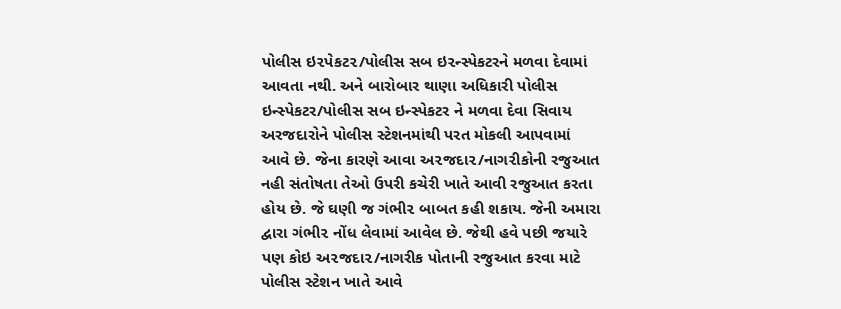પોલીસ ઇ૨પેકટ૨/પોલીસ સબ ઇ૨ન્સ્પેકટરને મળવા દેવામાં આવતા નથી. અને બારોબાર થાણા અધિકારી પોલીસ ઇન્સ્પેકટર/પોલીસ સબ ઇન્સ્પેકટર ને મળવા દેવા સિવાય અરજદારોને પોલીસ સ્ટેશનમાંથી પરત મોકલી આપવામાં આવે છે. જેના કારણે આવા અ૨જદા૨/નાગ૨ીકોની રજુઆત નહી સંતોષતા તેઓ ઉપરી કચેરી ખાતે આવી રજુઆત કરતા હોય છે. જે ઘણી જ ગંભી૨ બાબત કહી શકાય. જેની અમારા દ્વારા ગંભી૨ નોંધ લેવામાં આવેલ છે. જેથી હવે પછી જયારે પણ કોઇ અ૨જદા૨/નાગરીક પોતાની રજુઆત કરવા માટે પોલીસ સ્ટેશન ખાતે આવે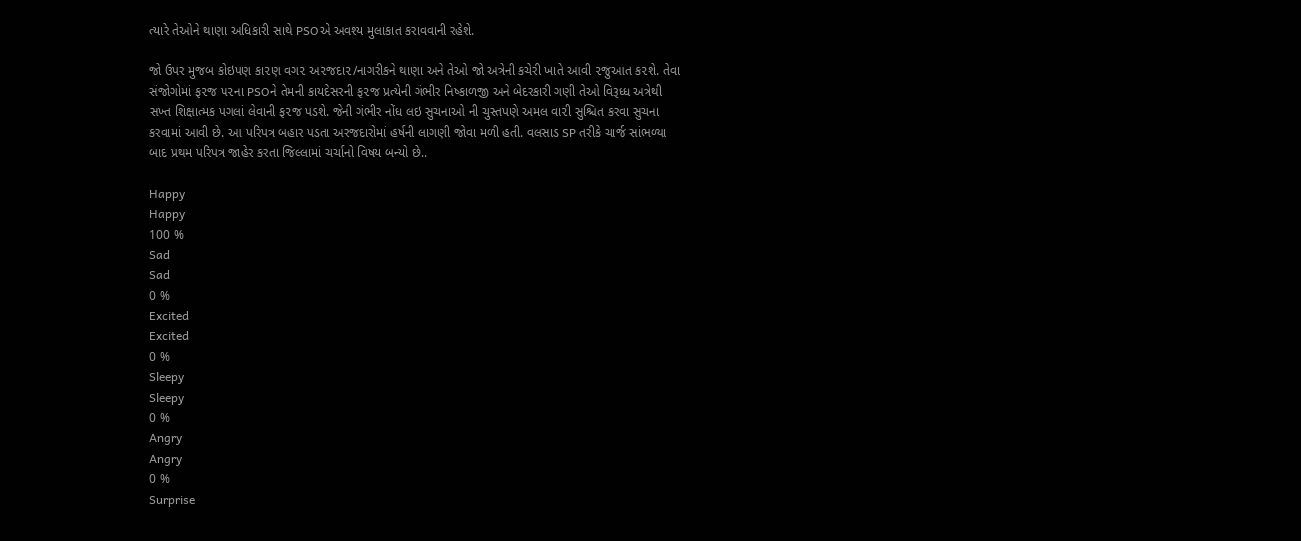ત્યારે તેઓને થાણા અધિકારી સાથે PSOએ અવશ્ય મુલાકાત કરાવવાની રહેશે.

જો ઉપર મુજબ કોઇપણ કા૨ણ વગ૨ અ૨જદા૨/નાગરીકને થાણા અને તેઓ જો અત્રેની કચેરી ખાતે આવી ૨જુઆત ક૨શે. તેવા સંજોગોમાં ફ૨જ ૫૨ના PSOને તેમની કાયદેસરની ફ૨જ પ્રત્યેની ગંભીર નિષ્કાળજી અને બેદરકારી ગણી તેઓ વિરૂધ્ધ અત્રેથી સખ્ત શિક્ષાત્મક પગલાં લેવાની ફ૨જ પડશે. જેની ગંભીર નોંધ લઇ સુચનાઓ ની ચુસ્તપણે અમલ વા૨ી સુશ્ચિત કરવા સુચના કરવામાં આવી છે. આ પરિપત્ર બહાર પડતા અરજદારોમાં હર્ષની લાગણી જોવા મળી હતી. વલસાડ SP તરીકે ચાર્જ સાંભળ્યા બાદ પ્રથમ પરિપત્ર જાહેર કરતા જિલ્લામાં ચર્ચાનો વિષય બન્યો છે..

Happy
Happy
100 %
Sad
Sad
0 %
Excited
Excited
0 %
Sleepy
Sleepy
0 %
Angry
Angry
0 %
Surprise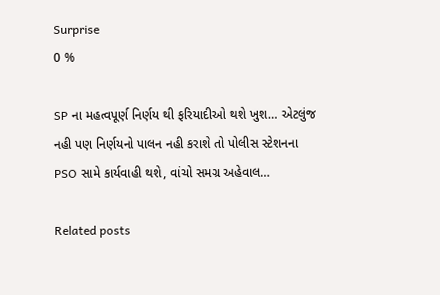Surprise
0 %

SP ના મહત્વપૂર્ણ નિર્ણય થી ફરિયાદીઓ થશે ખુશ… એટલુંજ નહી પણ નિર્ણયનો પાલન નહી કરાશે તો પોલીસ સ્ટેશનના PSO સામે કાર્યવાહી થશે, વાંચો સમગ્ર અહેવાલ…

Related posts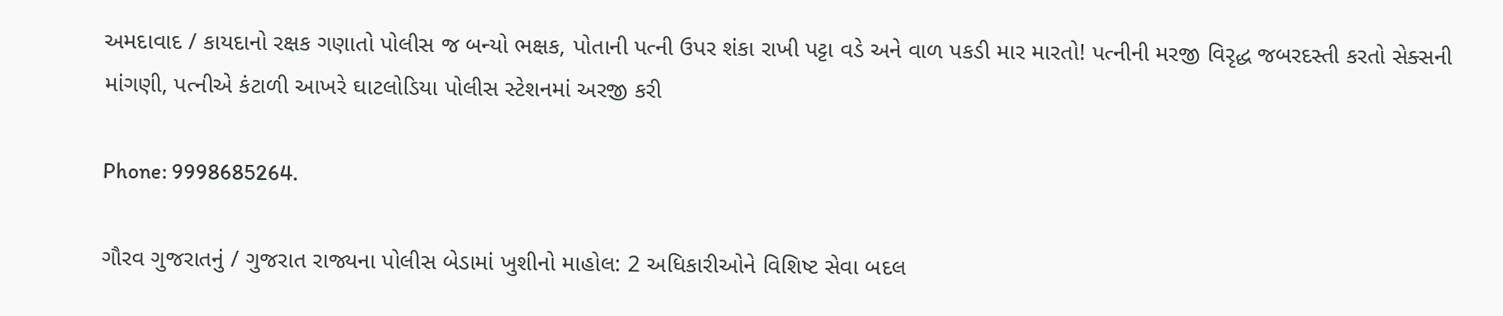અમદાવાદ / કાયદાનો રક્ષક ગણાતો પોલીસ જ બન્યો ભક્ષક, પોતાની પત્ની ઉપર શંકા રાખી પટ્ટા વડે અને વાળ પકડી માર મારતો! પત્નીની મરજી વિરૃદ્ધ જબરદસ્તી કરતો સેક્સની માંગણી, પત્નીએ કંટાળી આખરે ઘાટલોડિયા પોલીસ સ્ટેશનમાં અરજી કરી

Phone: 9998685264.

ગૌરવ ગુજરાતનું / ગુજરાત રાજ્યના પોલીસ બેડામાં ખુશીનો માહોલ: 2 અધિકારીઓને વિશિષ્ટ સેવા બદલ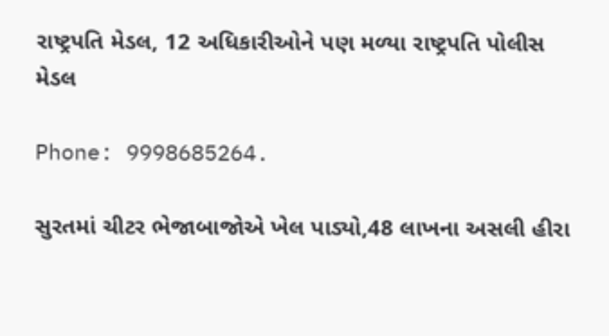રાષ્ટ્રપતિ મેડલ, 12 અધિકારીઓને પણ મળ્યા રાષ્ટ્રપતિ પોલીસ મેડલ

Phone: 9998685264.

સુરતમાં ચીટર ભેજાબાજોએ ખેલ પાડ્યો,48 લાખના અસલી હીરા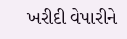ખરીદી વેપારીને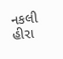નકલી હીરા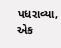પધરાવ્યા, એક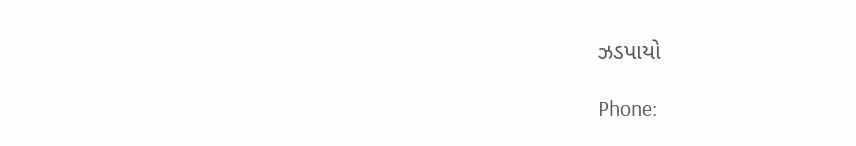ઝડપાયો

Phone: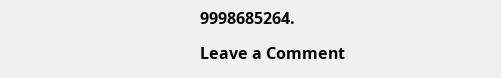9998685264.

Leave a Comment